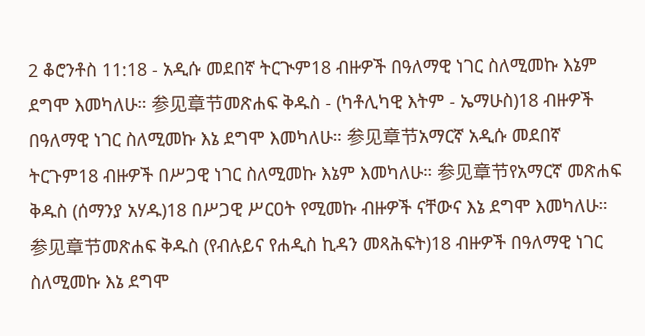2 ቆሮንቶስ 11:18 - አዲሱ መደበኛ ትርጒም18 ብዙዎች በዓለማዊ ነገር ስለሚመኩ እኔም ደግሞ እመካለሁ። 参见章节መጽሐፍ ቅዱስ - (ካቶሊካዊ እትም - ኤማሁስ)18 ብዙዎች በዓለማዊ ነገር ስለሚመኩ እኔ ደግሞ እመካለሁ። 参见章节አማርኛ አዲሱ መደበኛ ትርጉም18 ብዙዎች በሥጋዊ ነገር ስለሚመኩ እኔም እመካለሁ። 参见章节የአማርኛ መጽሐፍ ቅዱስ (ሰማንያ አሃዱ)18 በሥጋዊ ሥርዐት የሚመኩ ብዙዎች ናቸውና እኔ ደግሞ እመካለሁ። 参见章节መጽሐፍ ቅዱስ (የብሉይና የሐዲስ ኪዳን መጻሕፍት)18 ብዙዎች በዓለማዊ ነገር ስለሚመኩ እኔ ደግሞ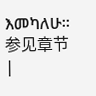እመካለሁ። 参见章节 |